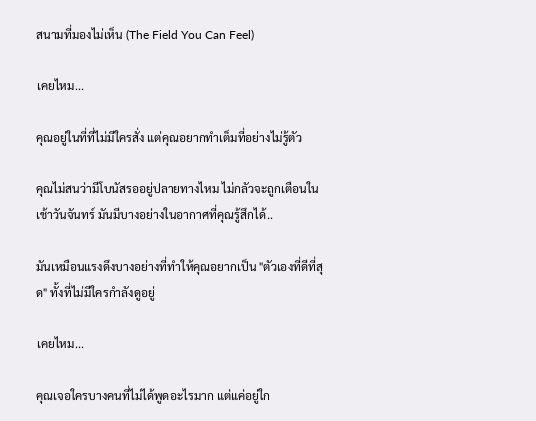สนามที่มองไม่เห็น (The Field You Can Feel)

เคยไหม...

คุณอยู่ในที่ที่ไม่มีใครสั่ง แต่คุณอยากทำเต็มที่อย่างไม่รู้ตัว

คุณไม่สนว่ามีโบนัสรออยู่ปลายทางไหม ไม่กลัวจะถูกเตือนในเช้าวันจันทร์ มันมีบางอย่างในอากาศที่คุณรู้สึกได้..

มันเหมือนแรงดึงบางอย่างที่ทำให้คุณอยากเป็น "ตัวเองที่ดีที่สุด" ทั้งที่ไม่มีใครกำลังดูอยู่

เคยไหม...

คุณเจอใครบางคนที่ไม่ได้พูดอะไรมาก แต่แค่อยู่ใก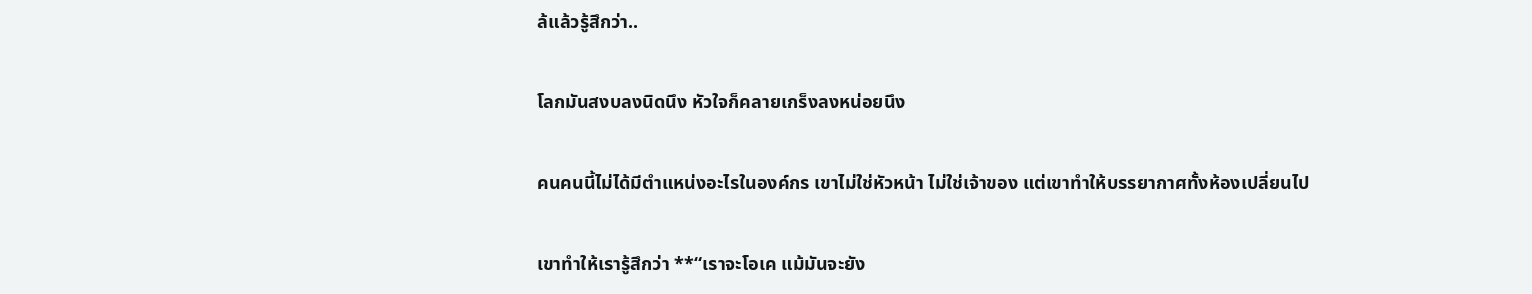ล้แล้วรู้สึกว่า..

โลกมันสงบลงนิดนึง หัวใจก็คลายเกร็งลงหน่อยนึง

คนคนนี้ไม่ได้มีตำแหน่งอะไรในองค์กร เขาไม่ใช่หัวหน้า ไม่ใช่เจ้าของ แต่เขาทำให้บรรยากาศทั้งห้องเปลี่ยนไป

เขาทำให้เรารู้สึกว่า **“เราจะโอเค แม้มันจะยัง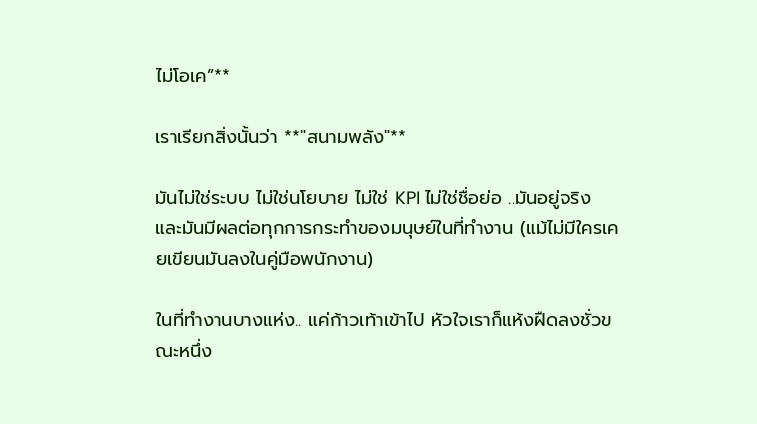ไม่โอเค”**

เราเรียกสิ่งนั้นว่า **"สนามพลัง"**

มันไม่ใช่ระบบ ไม่ใช่นโยบาย ไม่ใช่ KPI ไม่ใช่ชื่อย่อ ..มันอยู่จริง และมันมีผลต่อทุกการกระทำของมนุษย์ในที่ทำงาน (แม้ไม่มีใครเคยเขียนมันลงในคู่มือพนักงาน)

ในที่ทำงานบางแห่ง.. แค่ก้าวเท้าเข้าไป หัวใจเราก็แห้งฝืดลงชั่วขณะหนึ่ง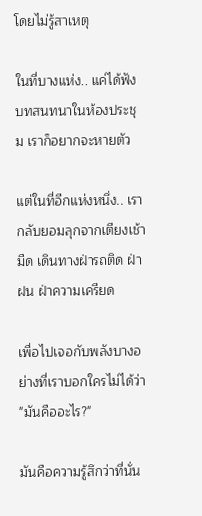โดยไม่รู้สาเหตุ

ในที่บางแห่ง.. แค่ได้ฟังบทสนทนาในห้องประชุม เราก็อยากจะหายตัว

แต่ในที่อีกแห่งหนึ่ง.. เรากลับยอมลุกจากเตียงเช้ามืด เดินทางฝ่ารถติด ฝ่าฝน ฝ่าความเครียด

เพื่อไปเจอกับพลังบางอย่างที่เราบอกใครไม่ได้ว่า "มันคืออะไร?"

มันคือความรู้สึกว่าที่นั่น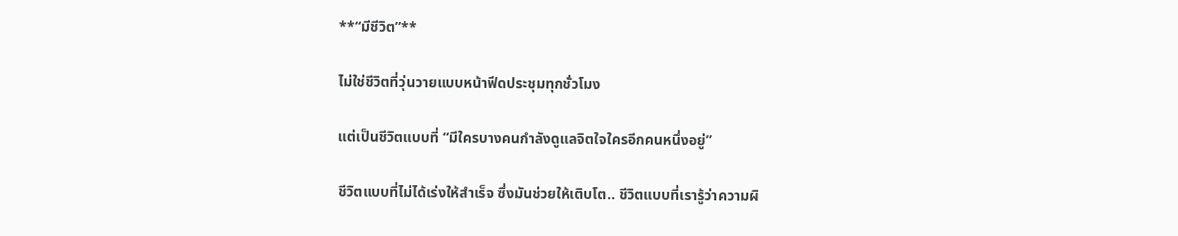**“มีชีวิต”**

ไม่ใช่ชีวิตที่วุ่นวายแบบหน้าฟีดประชุมทุกชั่วโมง

แต่เป็นชีวิตแบบที่ “มีใครบางคนกำลังดูแลจิตใจใครอีกคนหนึ่งอยู่”

ชีวิตแบบที่ไม่ได้เร่งให้สำเร็จ ซึ่งมันช่วยให้เติบโต.. ชีวิตแบบที่เรารู้ว่าความผิ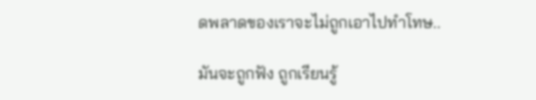ดพลาดของเราจะไม่ถูกเอาไปทำโทษ..

มันจะถูกฟัง ถูกเรียนรู้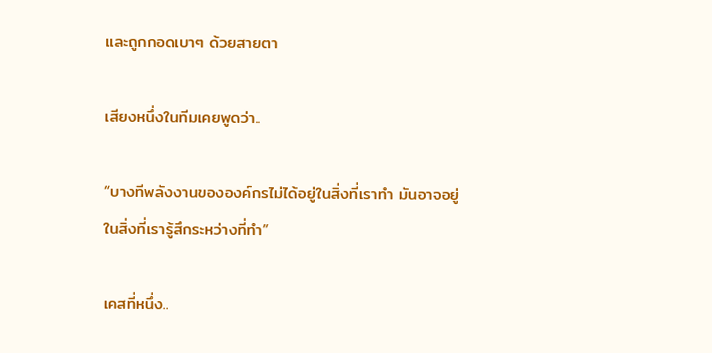และถูกกอดเบาๆ ด้วยสายตา

เสียงหนึ่งในทีมเคยพูดว่า..

“บางทีพลังงานขององค์กรไม่ได้อยู่ในสิ่งที่เราทำ มันอาจอยู่ในสิ่งที่เรารู้สึกระหว่างที่ทำ”

เคสที่หนึ่ง..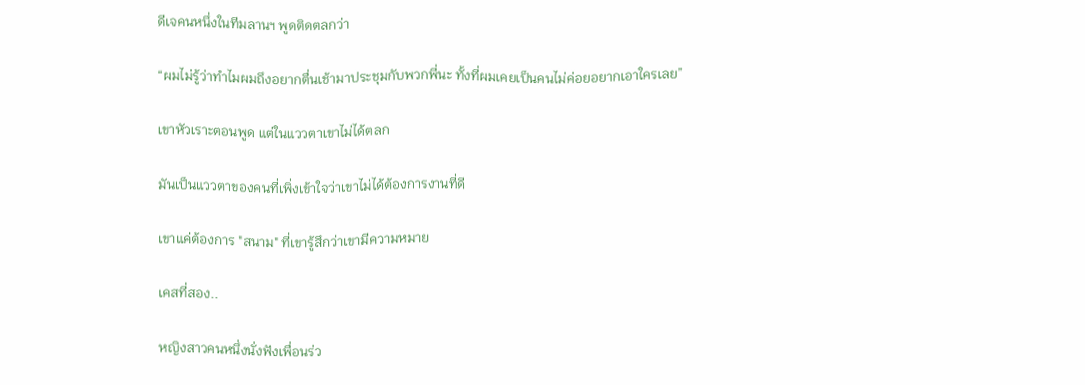ดีเจคนหนึ่งในทีมลานฯ พูดติดตลกว่า

“ผมไม่รู้ว่าทำไมผมถึงอยากตื่นเช้ามาประชุมกับพวกพี่นะ ทั้งที่ผมเคยเป็นคนไม่ค่อยอยากเอาใครเลย”

เขาหัวเราะตอนพูด แต่ในแววตาเขาไม่ได้ตลก

มันเป็นแววตาของคนที่เพิ่งเข้าใจว่าเขาไม่ได้ต้องการงานที่ดี

เขาแค่ต้องการ "สนาม" ที่เขารู้สึกว่าเขามีความหมาย

เคสที่สอง..

หญิงสาวคนหนึ่งนั่งฟังเพื่อนร่ว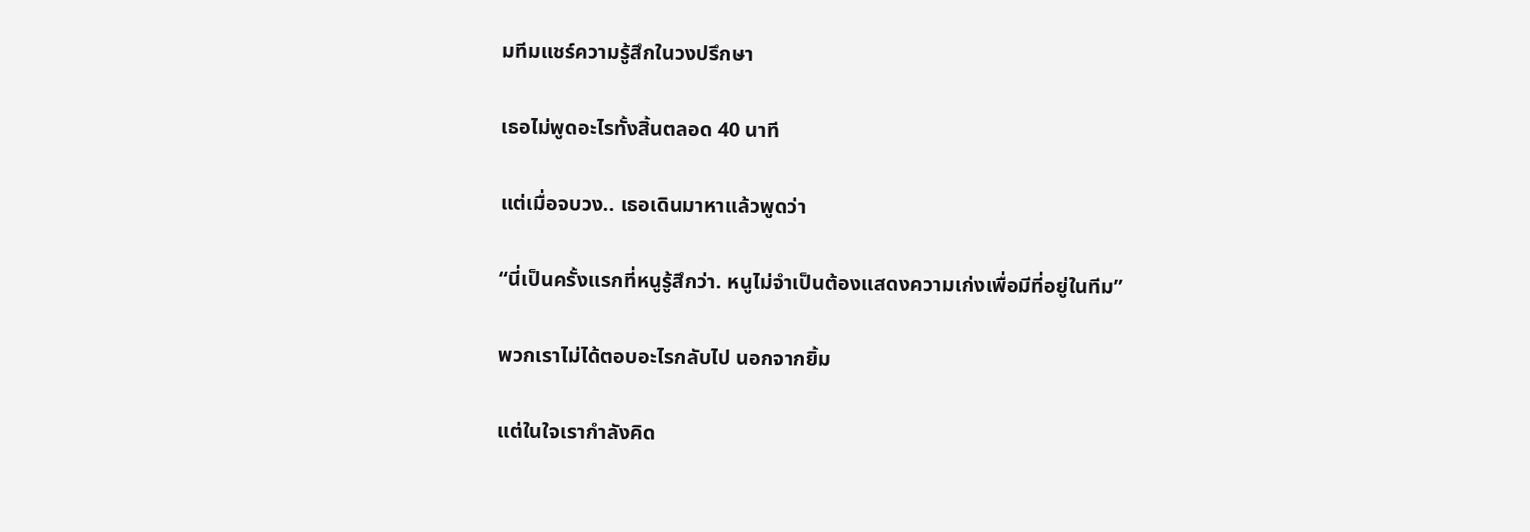มทีมแชร์ความรู้สึกในวงปรึกษา

เธอไม่พูดอะไรทั้งสิ้นตลอด 40 นาที

แต่เมื่อจบวง.. เธอเดินมาหาแล้วพูดว่า

“นี่เป็นครั้งแรกที่หนูรู้สึกว่า. หนูไม่จำเป็นต้องแสดงความเก่งเพื่อมีที่อยู่ในทีม”

พวกเราไม่ได้ตอบอะไรกลับไป นอกจากยิ้ม

แต่ในใจเรากำลังคิด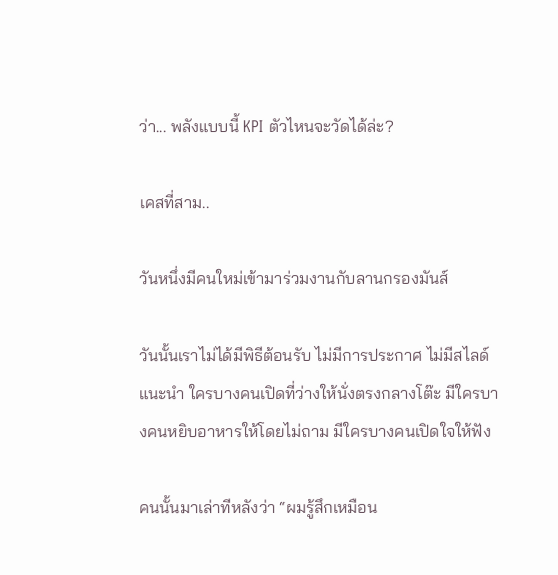ว่า... พลังแบบนี้ KPI ตัวไหนจะวัดได้ล่ะ?

เคสที่สาม..

วันหนึ่งมีคนใหม่เข้ามาร่วมงานกับลานกรองมันส์

วันนั้นเราไม่ได้มีพิธีต้อนรับ ไม่มีการประกาศ ไม่มีสไลด์แนะนำ ใครบางคนเปิดที่ว่างให้นั่งตรงกลางโต๊ะ มีใครบางคนหยิบอาหารให้โดยไม่ถาม มีใครบางคนเปิดใจให้ฟัง

คนนั้นมาเล่าทีหลังว่า “ผมรู้สึกเหมือน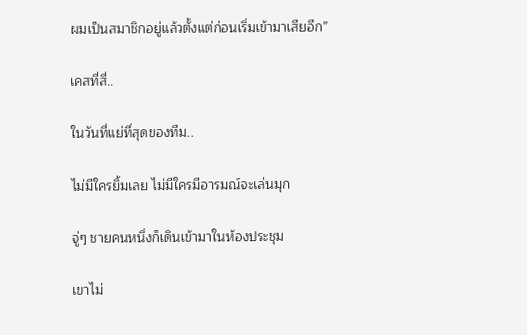ผมเป็นสมาชิกอยู่แล้วตั้งแต่ก่อนเริ่มเข้ามาเสียอีก”

เคสที่สี่..

ในวันที่แย่ที่สุดของทีม..

ไม่มีใครยิ้มเลย ไม่มีใครมีอารมณ์จะเล่นมุก

จู่ๆ ชายคนหนึ่งก็เดินเข้ามาในห้องประชุม

เขาไม่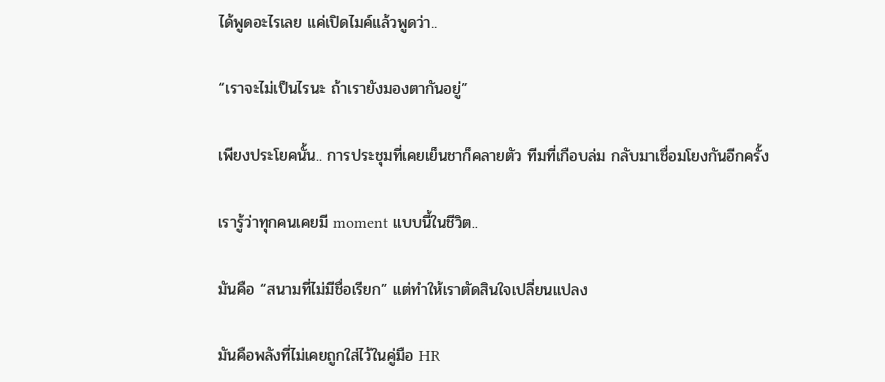ได้พูดอะไรเลย แค่เปิดไมค์แล้วพูดว่า..

“เราจะไม่เป็นไรนะ ถ้าเรายังมองตากันอยู่”

เพียงประโยคนั้น.. การประชุมที่เคยเย็นชาก็คลายตัว ทีมที่เกือบล่ม กลับมาเชื่อมโยงกันอีกครั้ง

เรารู้ว่าทุกคนเคยมี moment แบบนี้ในชีวิต..

มันคือ “สนามที่ไม่มีชื่อเรียก” แต่ทำให้เราตัดสินใจเปลี่ยนแปลง

มันคือพลังที่ไม่เคยถูกใส่ไว้ในคู่มือ HR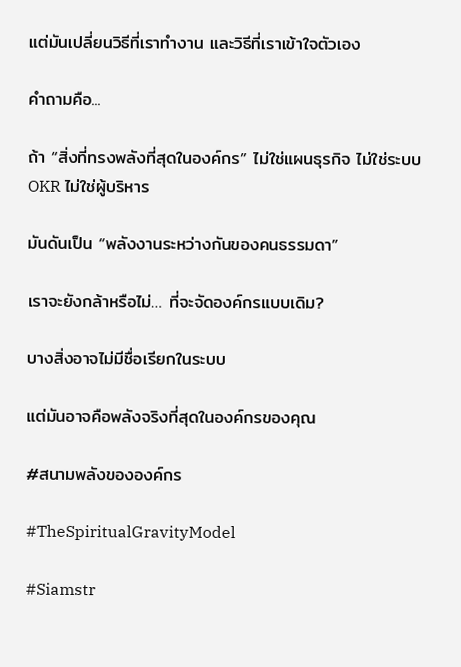แต่มันเปลี่ยนวิธีที่เราทำงาน และวิธีที่เราเข้าใจตัวเอง

คำถามคือ...

ถ้า “สิ่งที่ทรงพลังที่สุดในองค์กร” ไม่ใช่แผนธุรกิจ ไม่ใช่ระบบ OKR ไม่ใช่ผู้บริหาร

มันดันเป็น “พลังงานระหว่างกันของคนธรรมดา”

เราจะยังกล้าหรือไม่… ที่จะจัดองค์กรแบบเดิม?

บางสิ่งอาจไม่มีชื่อเรียกในระบบ

แต่มันอาจคือพลังจริงที่สุดในองค์กรของคุณ

#สนามพลังขององค์กร

#TheSpiritualGravityModel

#Siamstr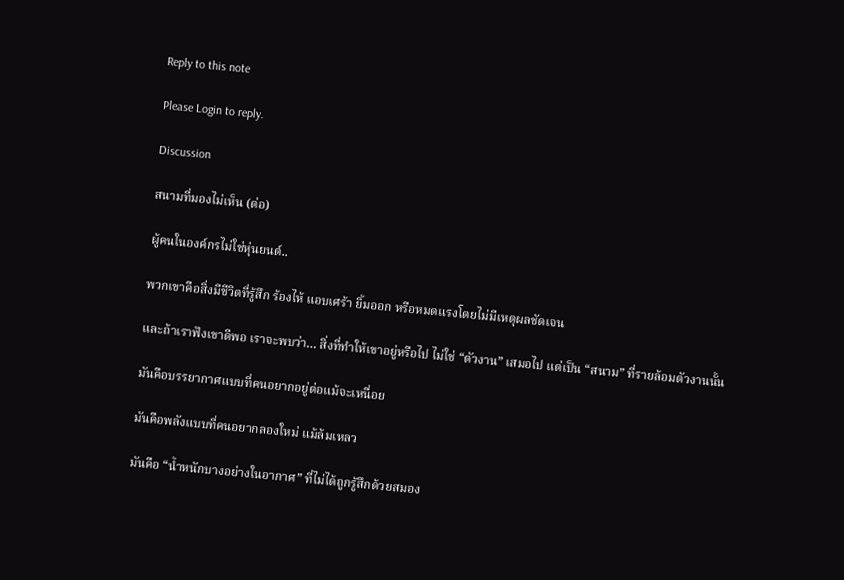Reply to this note

Please Login to reply.

Discussion

สนามที่มองไม่เห็น (ต่อ)

ผู้คนในองค์กรไม่ใช่หุ่นยนต์..

พวกเขาคือสิ่งมีชีวิตที่รู้สึก ร้องไห้ แอบเศร้า ยิ้มออก หรือหมดแรงโดยไม่มีเหตุผลชัดเจน

และถ้าเราฟังเขาดีพอ เราจะพบว่า… สิ่งที่ทำให้เขาอยู่หรือไป ไม่ใช่ “ตัวงาน” เสมอไป แต่เป็น “สนาม” ที่รายล้อมตัวงานนั้น

มันคือบรรยากาศแบบที่คนอยากอยู่ต่อแม้จะเหนื่อย

มันคือพลังแบบที่คนอยากลองใหม่ แม้ล้มเหลว

มันคือ “น้ำหนักบางอย่างในอากาศ” ที่ไม่ได้ถูกรู้สึกด้วยสมอง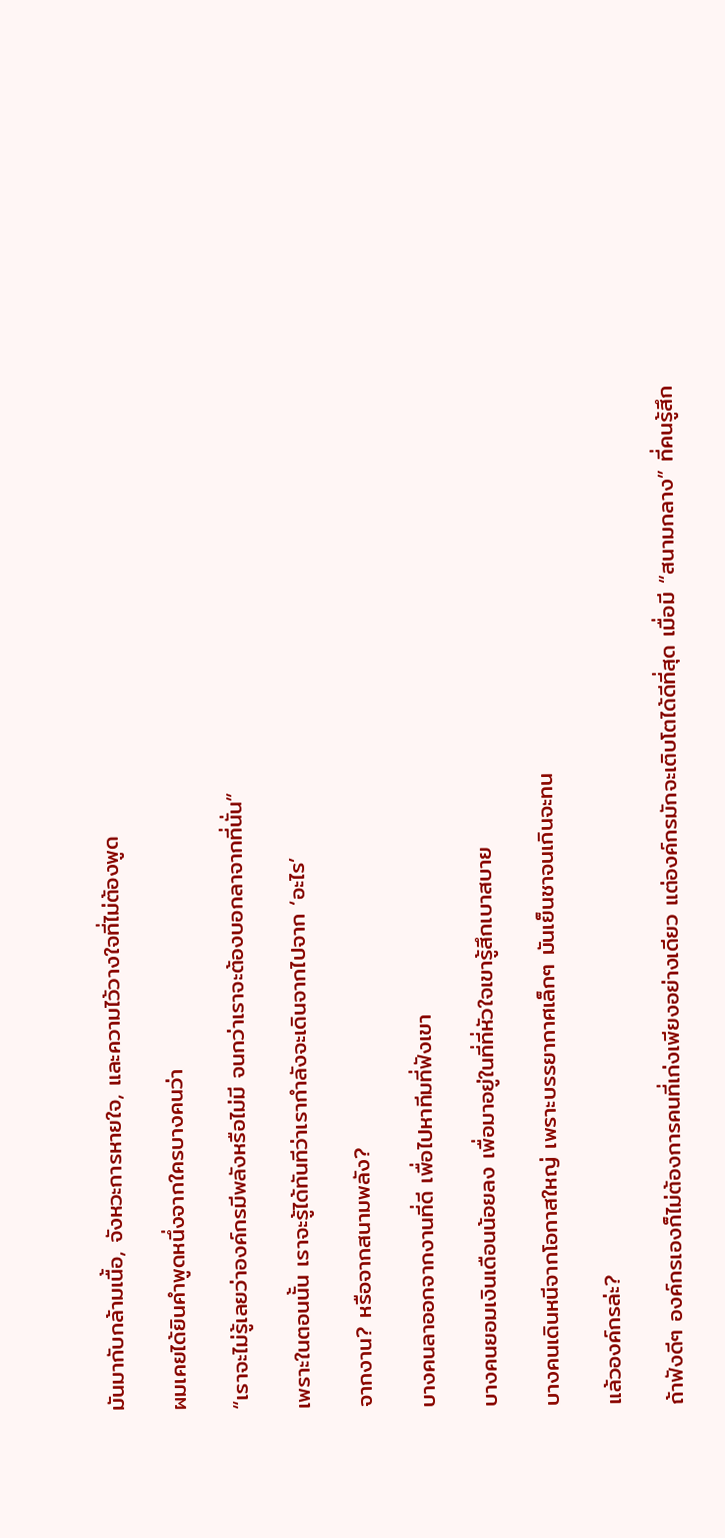มันมากับกล้ามเนื้อ, จังหวะการหายใจ, และความไว้วางใจที่ไม่ต้องพูด

ผมเคยได้ยินคำพูดหนึ่งจากใครบางคนว่า

“เราจะไม่รู้เลยว่าองค์กรมีพลังหรือไม่มี จนกว่าเราจะต้องบอกลาจากที่นั่น”

เพราะในตอนนั้น เราจะรู้ได้ทันทีว่าเรากำลังจะเดินจากไปจาก ‘อะไร’

จากงาน? หรือจากสนามพลัง?

บางคนลาออกจากงานที่ดี เพื่อไปหาทีมที่ฟังเขา

บางคนยอมเงินเดือนน้อยลง เพื่อมาอยู่ในที่ที่หัวใจเขารู้สึกเบาสบาย

บางคนเดินหนีจากโอกาสใหญ่ เพราะบรรยากาศเล็กๆ มันเย็นชาจนเกินจะทน

แล้วองค์กรล่ะ?

ถ้าฟังดีๆ องค์กรเองก็ไม่ต้องการคนที่เก่งเพียงอย่างเดียว แต่องค์กรมักจะเติบโตได้ดีที่สุด เมื่อมี “สนามกลาง” ที่คนรู้สึก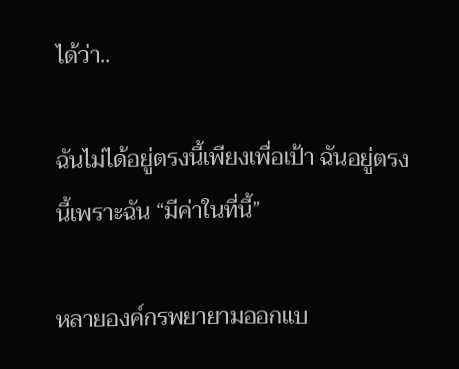ได้ว่า..

ฉันไม่ได้อยู่ตรงนี้เพียงเพื่อเป้า ฉันอยู่ตรงนี้เพราะฉัน “มีค่าในที่นี้”

หลายองค์กรพยายามออกแบ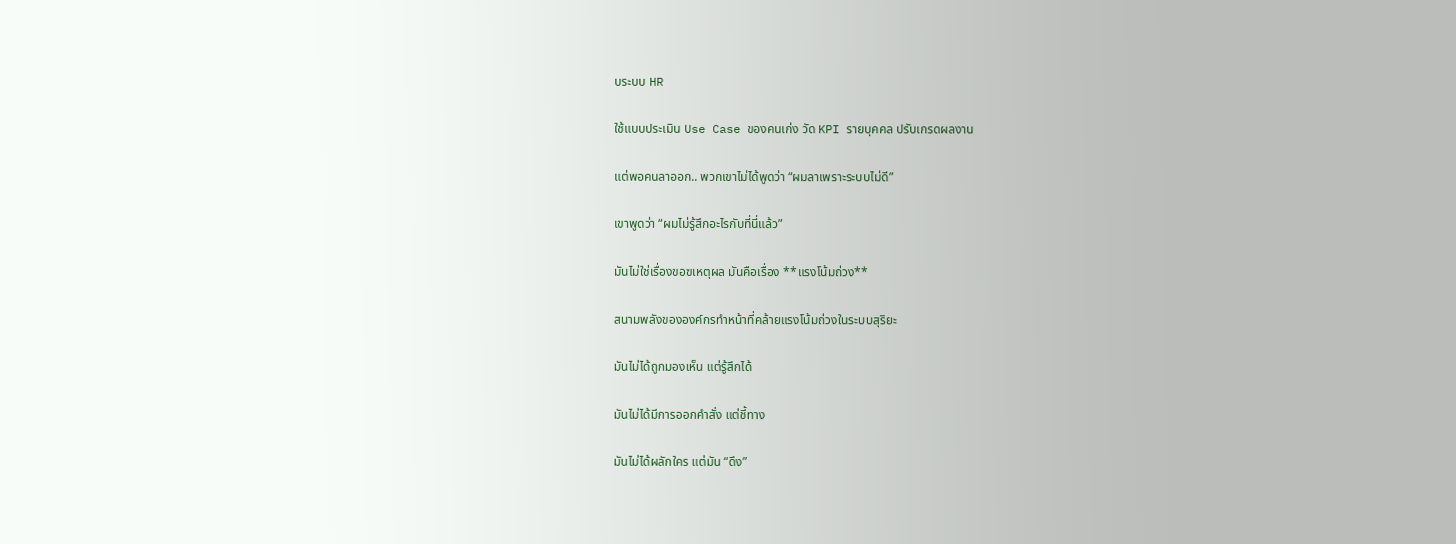บระบบ HR

ใช้แบบประเมิน Use Case ของคนเก่ง วัด KPI รายบุคคล ปรับเกรดผลงาน

แต่พอคนลาออก.. พวกเขาไม่ได้พูดว่า “ผมลาเพราะระบบไม่ดี”

เขาพูดว่า “ผมไม่รู้สึกอะไรกับที่นี่แล้ว”

มันไม่ใช่เรื่องขอฃเหตุผล มันคือเรื่อง **แรงโน้มถ่วง**

สนามพลังขององค์กรทำหน้าที่คล้ายแรงโน้มถ่วงในระบบสุริยะ

มันไม่ได้ถูกมองเห็น แต่รู้สึกได้

มันไม่ได้มีการออกคำสั่ง แต่ชี้ทาง

มันไม่ได้ผลักใคร แต่มัน “ดึง”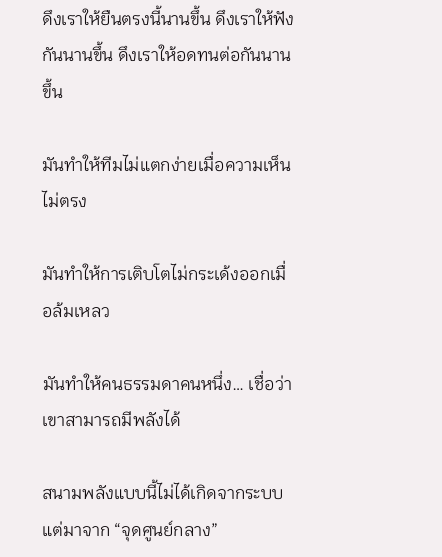ดึงเราให้ยืนตรงนี้นานขึ้น ดึงเราให้ฟังกันนานขึ้น ดึงเราให้อดทนต่อกันนานขึ้น

มันทำให้ทีมไม่แตกง่ายเมื่อความเห็นไม่ตรง

มันทำให้การเติบโตไม่กระเด้งออกเมื่อล้มเหลว

มันทำให้คนธรรมดาคนหนึ่ง… เชื่อว่าเขาสามารถมีพลังได้

สนามพลังแบบนี้ไม่ได้เกิดจากระบบ แต่มาจาก “จุดศูนย์กลาง”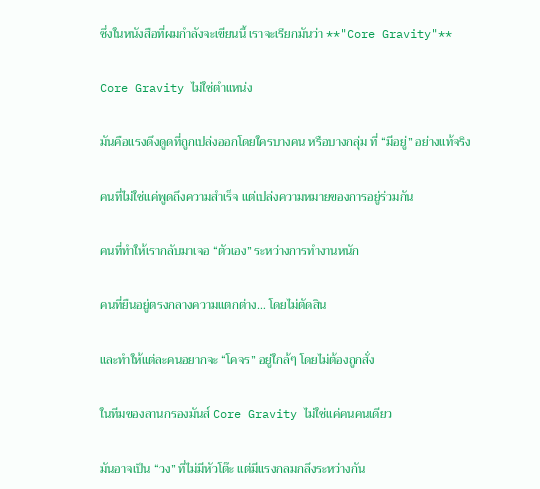ซึ่งในหนังสือที่ผมกำลังจะเขียนนี้ เราจะเรียกมันว่า **"Core Gravity"**

Core Gravity ไม่ใช่ตำแหน่ง

มันคือแรงดึงดูดที่ถูกเปล่งออกโดยใครบางคน หรือบางกลุ่ม ที่ “มีอยู่” อย่างแท้จริง

คนที่ไม่ใช่แค่พูดถึงความสำเร็จ แต่เปล่งความหมายของการอยู่ร่วมกัน

คนที่ทำให้เรากลับมาเจอ “ตัวเอง” ระหว่างการทำงานหนัก

คนที่ยืนอยู่ตรงกลางความแตกต่าง… โดยไม่ตัดสิน

และทำให้แต่ละคนอยากจะ “โคจร” อยู่ใกล้ๆ โดยไม่ต้องถูกสั่ง

ในทีมของลานกรองมันส์ Core Gravity ไม่ใช่แค่คนคนเดียว

มันอาจเป็น “วง” ที่ไม่มีหัวโต๊ะ แต่มีแรงกลมกลึงระหว่างกัน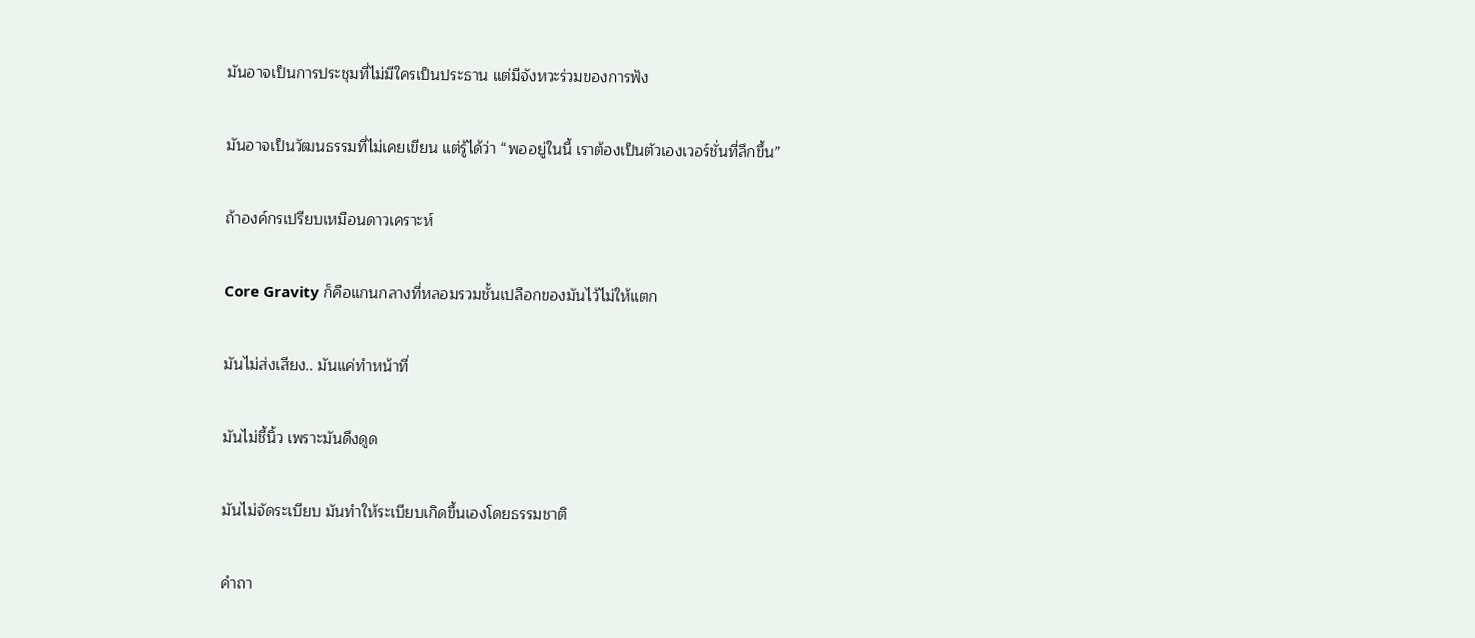มันอาจเป็นการประชุมที่ไม่มีใครเป็นประธาน แต่มีจังหวะร่วมของการฟัง

มันอาจเป็นวัฒนธรรมที่ไม่เคยเขียน แต่รู้ได้ว่า “พออยู่ในนี้ เราต้องเป็นตัวเองเวอร์ชั่นที่ลึกขึ้น”

ถ้าองค์กรเปรียบเหมือนดาวเคราะห์

Core Gravity ก็คือแกนกลางที่หลอมรวมชั้นเปลือกของมันไว้ไม่ให้แตก

มันไม่ส่งเสียง.. มันแค่ทำหน้าที่

มันไม่ชี้นิ้ว เพราะมันดึงดูด

มันไม่จัดระเบียบ มันทำให้ระเบียบเกิดขึ้นเองโดยธรรมชาติ

คำถา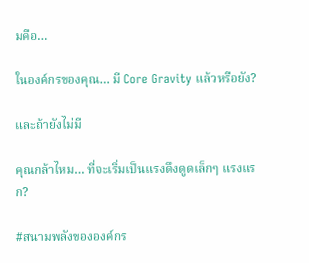มคือ…

ในองค์กรของคุณ… มี Core Gravity แล้วหรือยัง?

และถ้ายังไม่มี

คุณกล้าไหม… ที่จะเริ่มเป็นแรงดึงดูดเล็กๆ แรงแรก?

#สนามพลังขององค์กร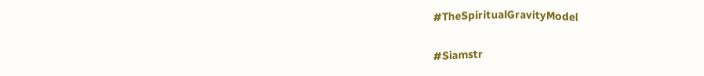#TheSpiritualGravityModel

#Siamstr